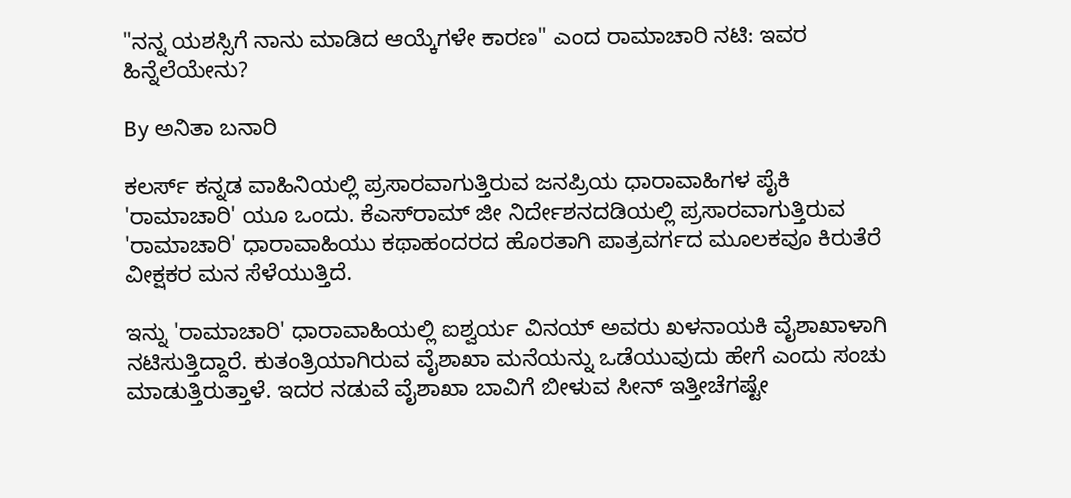"ನನ್ನ ಯಶಸ್ಸಿಗೆ ನಾನು ಮಾಡಿದ ಆಯ್ಕೆಗಳೇ ಕಾರಣ" ಎಂದ ರಾಮಾಚಾರಿ ನಟಿ: ಇವರ ಹಿನ್ನೆಲೆಯೇನು?

By ಅನಿತಾ ಬನಾರಿ

ಕಲರ್ಸ್ ಕನ್ನಡ ವಾಹಿನಿಯಲ್ಲಿ ಪ್ರಸಾರವಾಗುತ್ತಿರುವ ಜನಪ್ರಿಯ ಧಾರಾವಾಹಿಗಳ ಪೈಕಿ 'ರಾಮಾಚಾರಿ' ಯೂ ಒಂದು. ಕೆಎಸ್‌ರಾಮ್ ಜೀ ನಿರ್ದೇಶನದಡಿಯಲ್ಲಿ ಪ್ರಸಾರವಾಗುತ್ತಿರುವ 'ರಾಮಾಚಾರಿ' ಧಾರಾವಾಹಿಯು ಕಥಾಹಂದರದ ಹೊರತಾಗಿ ಪಾತ್ರವರ್ಗದ ಮೂಲಕವೂ ಕಿರುತೆರೆ ವೀಕ್ಷಕರ ಮನ ಸೆಳೆಯುತ್ತಿದೆ.

ಇನ್ನು 'ರಾಮಾಚಾರಿ' ಧಾರಾವಾಹಿಯಲ್ಲಿ ಐಶ್ವರ್ಯ ವಿನಯ್ ಅವರು ಖಳನಾಯಕಿ ವೈಶಾಖಾಳಾಗಿ ನಟಿಸುತ್ತಿದ್ದಾರೆ. ಕುತಂತ್ರಿಯಾಗಿರುವ ವೈಶಾಖಾ ಮನೆಯನ್ನು ಒಡೆಯುವುದು ಹೇಗೆ ಎಂದು ಸಂಚು ಮಾಡುತ್ತಿರುತ್ತಾಳೆ. ಇದರ ನಡುವೆ ವೈಶಾಖಾ ಬಾವಿಗೆ ಬೀಳುವ ಸೀನ್ ಇತ್ತೀಚೆಗಷ್ಟೇ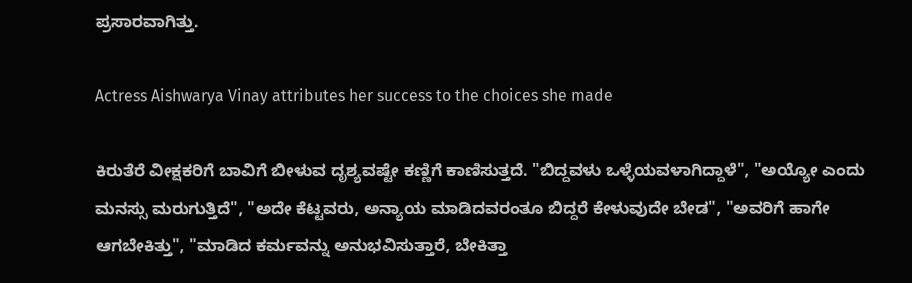ಪ್ರಸಾರವಾಗಿತ್ತು.

Actress Aishwarya Vinay attributes her success to the choices she made

ಕಿರುತೆರೆ ವೀಕ್ಷಕರಿಗೆ ಬಾವಿಗೆ ಬೀಳುವ ದೃಶ್ಯವಷ್ಟೇ ಕಣ್ಣಿಗೆ ಕಾಣಿಸುತ್ತದೆ. "ಬಿದ್ದವಳು ಒಳ್ಳೆಯವಳಾಗಿದ್ದಾಳೆ", "ಅಯ್ಯೋ ಎಂದು ಮನಸ್ಸು ಮರುಗುತ್ತಿದೆ", "ಅದೇ ಕೆಟ್ಟವರು, ಅನ್ಯಾಯ ಮಾಡಿದವರಂತೂ ಬಿದ್ದರೆ ಕೇಳುವುದೇ ಬೇಡ", "ಅವರಿಗೆ ಹಾಗೇ ಆಗಬೇಕಿತ್ತು", "ಮಾಡಿದ ಕರ್ಮವನ್ನು ಅನುಭವಿಸುತ್ತಾರೆ, ಬೇಕಿತ್ತಾ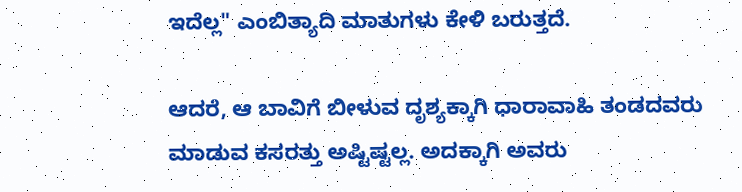ಇದೆಲ್ಲ" ಎಂಬಿತ್ಯಾದಿ ಮಾತುಗಳು ಕೇಳಿ ಬರುತ್ತದೆ.

ಆದರೆ, ಆ ಬಾವಿಗೆ ಬೀಳುವ ದೃಶ್ಯಕ್ಕಾಗಿ ಧಾರಾವಾಹಿ ತಂಡದವರು ಮಾಡುವ ಕಸರತ್ತು ಅಷ್ಟಿಷ್ಟಲ್ಲ. ಅದಕ್ಕಾಗಿ ಅವರು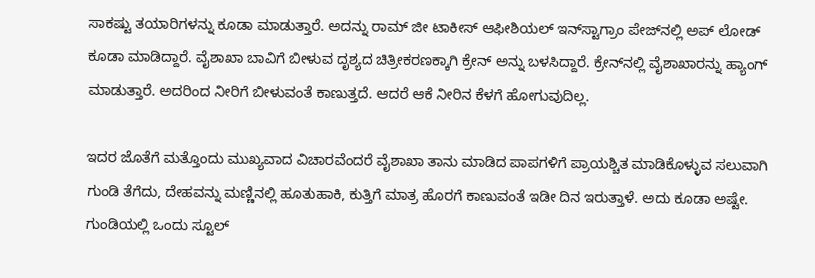ಸಾಕಷ್ಟು ತಯಾರಿಗಳನ್ನು ಕೂಡಾ ಮಾಡುತ್ತಾರೆ. ಅದನ್ನು ರಾಮ್ ಜೀ ಟಾಕೀಸ್‌ ಆಫೀಶಿಯಲ್ ಇನ್‌ಸ್ಟಾಗ್ರಾಂ ಪೇಜ್‌ನಲ್ಲಿ ಅಪ್ ಲೋಡ್ ಕೂಡಾ ಮಾಡಿದ್ದಾರೆ. ವೈಶಾಖಾ ಬಾವಿಗೆ ಬೀಳುವ ದೃಶ್ಯದ ಚಿತ್ರೀಕರಣಕ್ಕಾಗಿ ಕ್ರೇನ್ ಅನ್ನು ಬಳಸಿದ್ದಾರೆ. ಕ್ರೇನ್‌ನಲ್ಲಿ ವೈಶಾಖಾರನ್ನು ಹ್ಯಾಂಗ್ ಮಾಡುತ್ತಾರೆ. ಅದರಿಂದ ನೀರಿಗೆ ಬೀಳುವಂತೆ ಕಾಣುತ್ತದೆ. ಆದರೆ ಆಕೆ ನೀರಿನ ಕೆಳಗೆ ಹೋಗುವುದಿಲ್ಲ.

ಇದರ ಜೊತೆಗೆ ಮತ್ತೊಂದು ಮುಖ್ಯವಾದ ವಿಚಾರವೆಂದರೆ ವೈಶಾಖಾ ತಾನು ಮಾಡಿದ ಪಾಪಗಳಿಗೆ ಪ್ರಾಯಶ್ಚಿತ ಮಾಡಿಕೊಳ್ಳುವ ಸಲುವಾಗಿ ಗುಂಡಿ ತೆಗೆದು, ದೇಹವನ್ನು ಮಣ್ಣಿನಲ್ಲಿ ಹೂತುಹಾಕಿ, ಕುತ್ತಿಗೆ ಮಾತ್ರ ಹೊರಗೆ ಕಾಣುವಂತೆ ಇಡೀ ದಿನ ಇರುತ್ತಾಳೆ. ಅದು ಕೂಡಾ ಅಷ್ಟೇ. ಗುಂಡಿಯಲ್ಲಿ ಒಂದು ಸ್ಟೂಲ್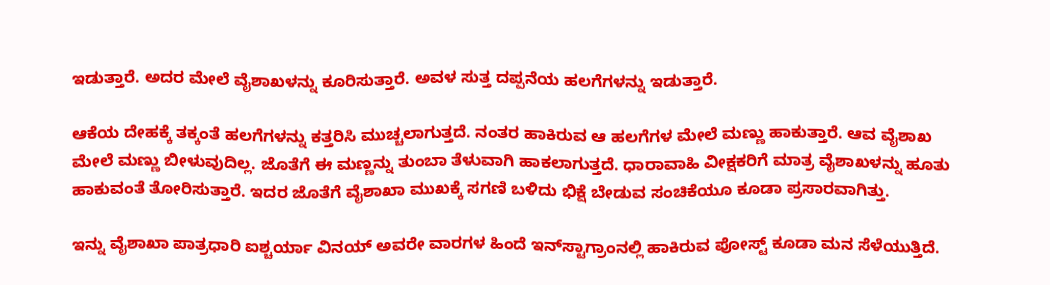ಇಡುತ್ತಾರೆ. ಅದರ ಮೇಲೆ ವೈಶಾಖಳನ್ನು ಕೂರಿಸುತ್ತಾರೆ. ಅವಳ ಸುತ್ತ ದಪ್ಪನೆಯ ಹಲಗೆಗಳನ್ನು ಇಡುತ್ತಾರೆ.

ಆಕೆಯ ದೇಹಕ್ಕೆ ತಕ್ಕಂತೆ ಹಲಗೆಗಳನ್ನು ಕತ್ತರಿಸಿ ಮುಚ್ಚಲಾಗುತ್ತದೆ. ನಂತರ ಹಾಕಿರುವ ಆ ಹಲಗೆಗಳ ಮೇಲೆ ಮಣ್ಣು ಹಾಕುತ್ತಾರೆ. ಆವ ವೈಶಾಖ ಮೇಲೆ ಮಣ್ಣು ಬೀಳುವುದಿಲ್ಲ. ಜೊತೆಗೆ ಈ ಮಣ್ಣನ್ನು ತುಂಬಾ ತೆಳುವಾಗಿ ಹಾಕಲಾಗುತ್ತದೆ. ಧಾರಾವಾಹಿ ವೀಕ್ಷಕರಿಗೆ ಮಾತ್ರ ವೈಶಾಖಳನ್ನು ಹೂತು ಹಾಕುವಂತೆ ತೋರಿಸುತ್ತಾರೆ. ಇದರ ಜೊತೆಗೆ ವೈಶಾಖಾ ಮುಖಕ್ಕೆ ಸಗಣಿ ಬಳಿದು ಭಿಕ್ಷೆ ಬೇಡುವ ಸಂಚಿಕೆಯೂ ಕೂಡಾ ಪ್ರಸಾರವಾಗಿತ್ತು.

ಇನ್ನು ವೈಶಾಖಾ ಪಾತ್ರಧಾರಿ ಐಶ್ಚರ್ಯಾ ವಿನಯ್ ಅವರೇ ವಾರಗಳ ಹಿಂದೆ ಇನ್‌ಸ್ಟಾಗ್ರಾಂನಲ್ಲಿ ಹಾಕಿರುವ ಪೋಸ್ಟ್ ಕೂಡಾ ಮನ ಸೆಳೆಯುತ್ತಿದೆ.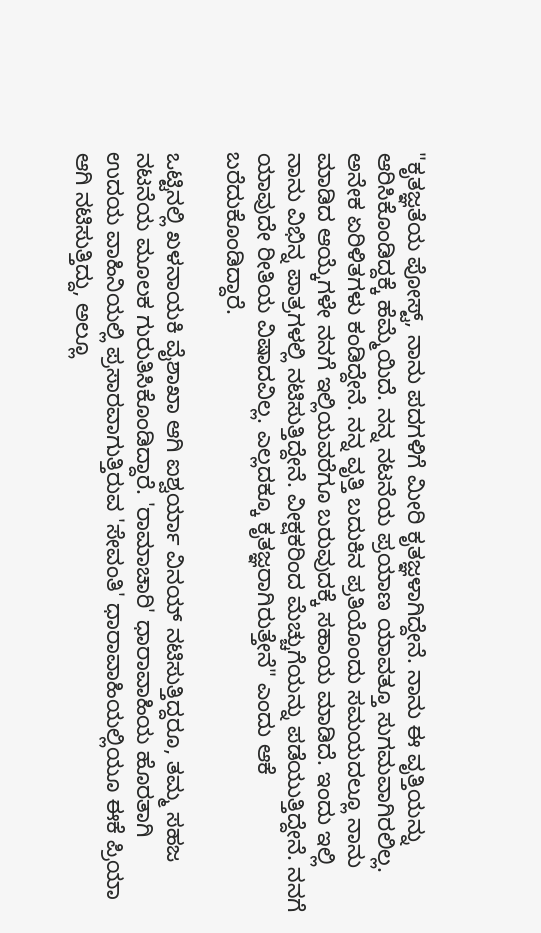"ಕೃತಜ್ಞತೆಯ ಪೋಸ್ಟ್, ನಾನು ಪದಗಳಿಗೆ ಮೀರಿ ಕೃತಜ್ಞಳಾಗಿದ್ದೇನೆ. ನಾನು ಈ ವೃತ್ತಿಯನ್ನು ಆರಿಸಿಕೊಂಡಿದ್ದಕ್ಕೆ ಹೆಮ್ಮೆಯಿದೆ. ನನ್ನ ನಟನೆಯ ಪ್ರಯಾಣ ಯಾವತ್ತೂ ಸುಗಮವಾಗಿರಲಿಲ್ಲ. ಅನೇಕ ಏರಿಳಿತಗಳು ಕಂಡಿದ್ದೇನೆ. ನನ್ನ ವೃತ್ತಿ ಬದುಕಿನ ಪ್ರತಿಯೊಂದು ಸಮಯದಲ್ಲೂ ನಾನು ಮಾಡಿದ ಆಯ್ಕೆಗಳೇ ನನಗೆ ಇಲ್ಲಿಯವರೆಗೂ ಬರುವುದಕ್ಕೆ ಸಹಾಯ ಮಾಡಿದೆ. ಇಂದು ಇಲ್ಲಿ ನಾನು ವಿಭಿನ್ನ ಪಾತ್ರಗಳಲ್ಲಿ ನಟಿಸುತ್ತಿದ್ದೇನೆ. ವೀಕ್ಷಕರಿಂದ ಮೆಚ್ಚುಗೆಯನ್ನು ಪಡೆಯುತ್ತಿದ್ದೇನೆ. ನನಗೆ ಯಾವುದೇ ರೀತಿಯ ವಿಷಾದವಿಲ್ಲ. ಎಲ್ಲದಕ್ಕೂ ಕೃತಜ್ಞರಾಗಿರುತ್ತೇನೆ" ಎಂದು ಆಕೆ ಬರೆದುಕೊಂಡಿದ್ದಾರೆ.

ಒಟ್ಟಿನಲ್ಲಿ ಖಳನಾಯಕಿ ವೈಶಾಖಾ ಆಗಿ ಐಶ್ವರ್ಯಾ ವಿನಯ್ ನಟಿಸುತ್ತಿದ್ದರೂ, ತಮ್ಮ ಸಹಜ ನಟನೆಯ ಮೂಲಕ ಗುರುತಿಸಿಕೊಂಡಿದ್ದಾರೆ. 'ರಾಮಾಚಾರಿ' ಧಾರಾವಾಹಿಯ ಹೊರತಾಗಿ ಉದಯ ವಾಹಿನಿಯಲ್ಲಿ ಪ್ರಸಾರವಾಗುತ್ತಿರುವ 'ಸೇವಂತಿ' ಧಾರಾವಾಹಿಯಲ್ಲಿಯೂ ಈಕೆ ಪ್ರಿಯಾ ಆಗಿ ನಟಿಸುತ್ತಿದ್ದು, ಅಲ್ಲೂ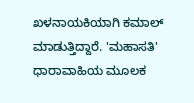ಖಳನಾಯಕಿಯಾಗಿ ಕಮಾಲ್ ಮಾಡುತ್ತಿದ್ದಾರೆ. 'ಮಹಾಸತಿ' ಧಾರಾವಾಹಿಯ ಮೂಲಕ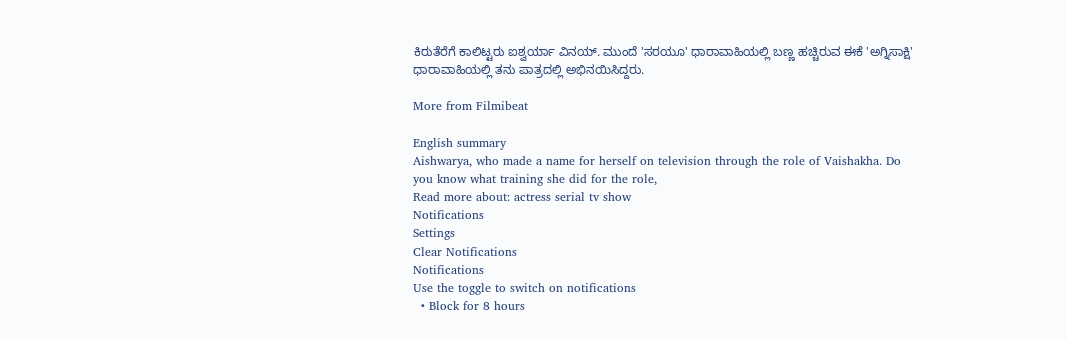ಕಿರುತೆರೆಗೆ ಕಾಲಿಟ್ಟರು ಐಶ್ವರ್ಯಾ ವಿನಯ್. ಮುಂದೆ 'ಸರಯೂ' ಧಾರಾವಾಹಿಯಲ್ಲಿ ಬಣ್ಣ ಹಚ್ಚಿರುವ ಈಕೆ 'ಅಗ್ನಿಸಾಕ್ಷಿ' ಧಾರಾವಾಹಿಯಲ್ಲಿ ತನು ಪಾತ್ರದಲ್ಲಿ ಅಭಿನಯಿಸಿದ್ದರು.

More from Filmibeat

English summary
Aishwarya, who made a name for herself on television through the role of Vaishakha. Do you know what training she did for the role,
Read more about: actress serial tv show
Notifications
Settings
Clear Notifications
Notifications
Use the toggle to switch on notifications
  • Block for 8 hours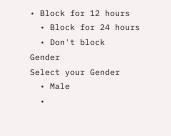• Block for 12 hours
  • Block for 24 hours
  • Don't block
Gender
Select your Gender
  • Male
  •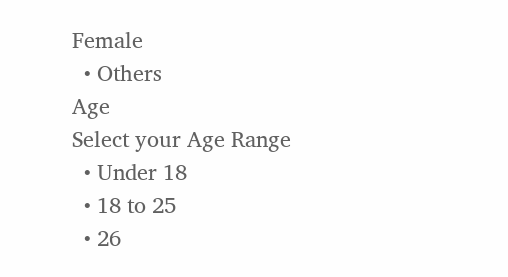Female
  • Others
Age
Select your Age Range
  • Under 18
  • 18 to 25
  • 26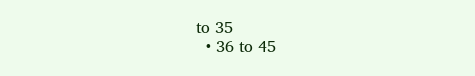to 35
  • 36 to 45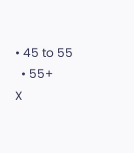• 45 to 55
  • 55+
X